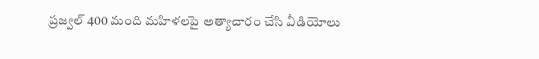ప్రజ్వల్ 400 మంది మహిళలపై అత్యాచారం చేసి వీడియోలు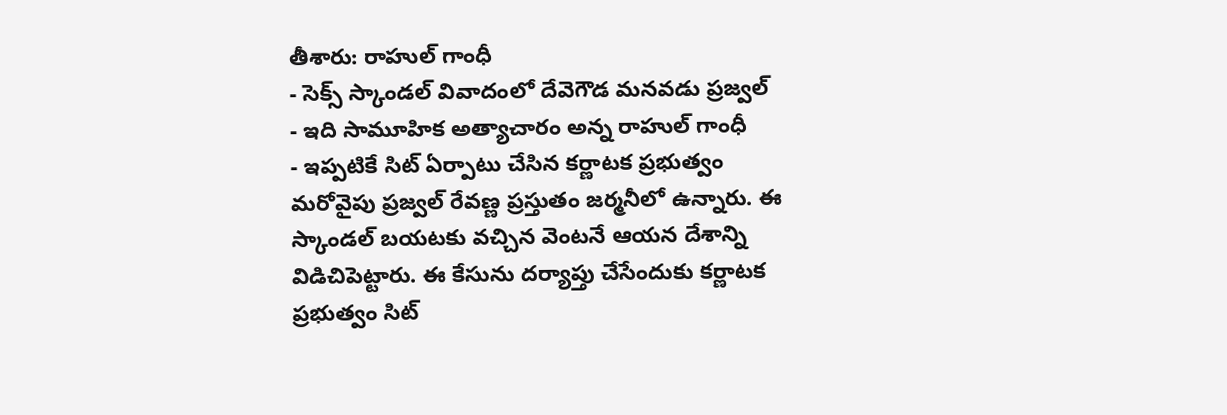తీశారు: రాహుల్ గాంధీ
- సెక్స్ స్కాండల్ వివాదంలో దేవెగౌడ మనవడు ప్రజ్వల్
- ఇది సామూహిక అత్యాచారం అన్న రాహుల్ గాంధీ
- ఇప్పటికే సిట్ ఏర్పాటు చేసిన కర్ణాటక ప్రభుత్వం
మరోవైపు ప్రజ్వల్ రేవణ్ణ ప్రస్తుతం జర్మనీలో ఉన్నారు. ఈ స్కాండల్ బయటకు వచ్చిన వెంటనే ఆయన దేశాన్ని విడిచిపెట్టారు. ఈ కేసును దర్యాప్తు చేసేందుకు కర్ణాటక ప్రభుత్వం సిట్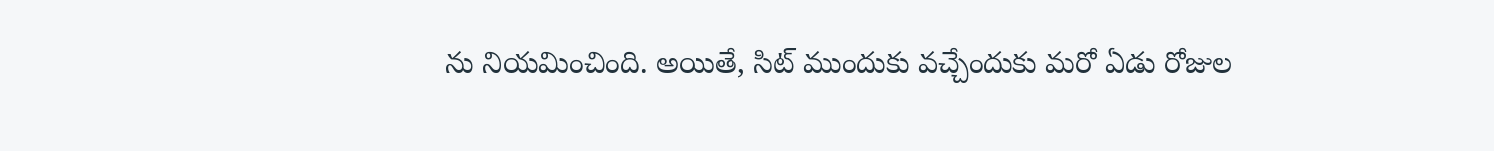ను నియమించింది. అయితే, సిట్ ముందుకు వచ్చేందుకు మరో ఏడు రోజుల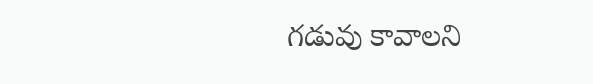గడువు కావాలని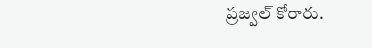ప్రజ్వల్ కోరారు.